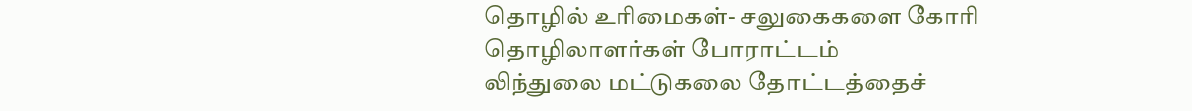தொழில் உரிமைகள்- சலுகைகளை கோரி தொழிலாளர்கள் போராட்டம்
லிந்துலை மட்டுகலை தோட்டத்தைச்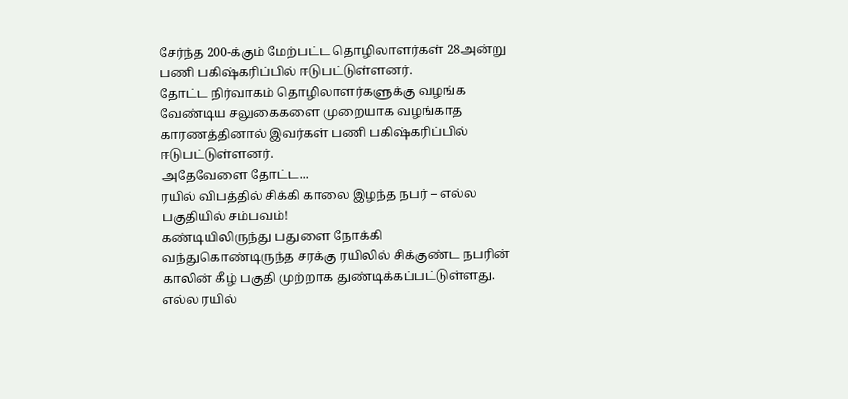சேர்ந்த 200-க்கும் மேற்பட்ட தொழிலாளர்கள் 28அன்று பணி பகிஷ்கரிப்பில் ஈடுபட்டுள்ளனர்.
தோட்ட நிர்வாகம் தொழிலாளர்களுக்கு வழங்க வேண்டிய சலுகைகளை முறையாக வழங்காத காரணத்தினால் இவர்கள் பணி பகிஷ்கரிப்பில் ஈடுபட்டுள்ளனர்.
அதேவேளை தோட்ட...
ரயில் விபத்தில் சிக்கி காலை இழந்த நபர் – எல்ல பகுதியில் சம்பவம்!
கண்டியிலிருந்து பதுளை நோக்கி வந்துகொண்டிருந்த சரக்கு ரயிலில் சிக்குண்ட நபரின் காலின் கீழ் பகுதி முற்றாக துண்டிக்கப்பட்டுள்ளது.
எல்ல ரயில்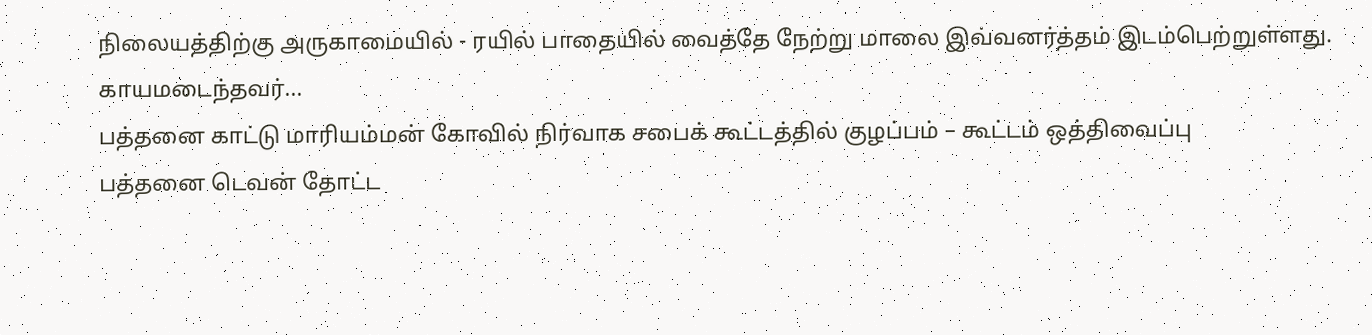நிலையத்திற்கு அருகாமையில் - ரயில் பாதையில் வைத்தே நேற்று மாலை இவ்வனர்த்தம் இடம்பெற்றுள்ளது.
காயமடைந்தவர்...
பத்தனை காட்டு மாரியம்மன் கோவில் நிர்வாக சபைக் கூட்டத்தில் குழப்பம் – கூட்டம் ஒத்திவைப்பு
பத்தனை டெவன் தோட்ட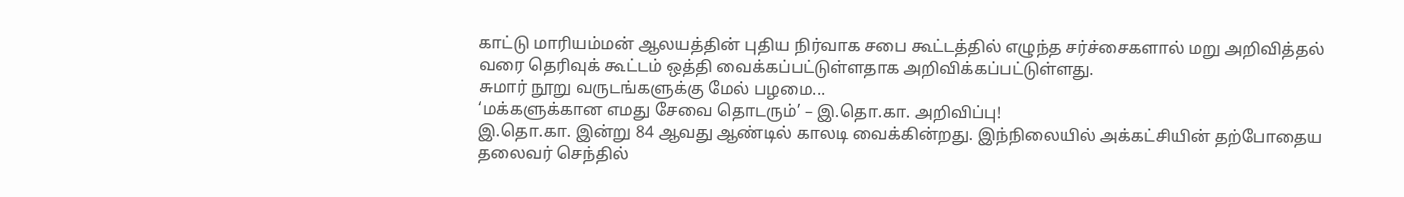காட்டு மாரியம்மன் ஆலயத்தின் புதிய நிர்வாக சபை கூட்டத்தில் எழுந்த சர்ச்சைகளால் மறு அறிவித்தல் வரை தெரிவுக் கூட்டம் ஒத்தி வைக்கப்பட்டுள்ளதாக அறிவிக்கப்பட்டுள்ளது.
சுமார் நூறு வருடங்களுக்கு மேல் பழமை...
‘மக்களுக்கான எமது சேவை தொடரும்’ – இ.தொ.கா. அறிவிப்பு!
இ.தொ.கா. இன்று 84 ஆவது ஆண்டில் காலடி வைக்கின்றது. இந்நிலையில் அக்கட்சியின் தற்போதைய தலைவர் செந்தில்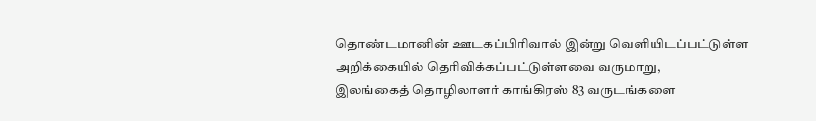தொண்டமானின் ஊடகப்பிரிவால் இன்று வெளியிடப்பட்டுள்ள அறிக்கையில் தெரிவிக்கப்பட்டுள்ளவை வருமாறு,
இலங்கைத் தொழிலாளர் காங்கிரஸ் 83 வருடங்களை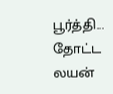பூர்த்தி...
தோட்ட லயன்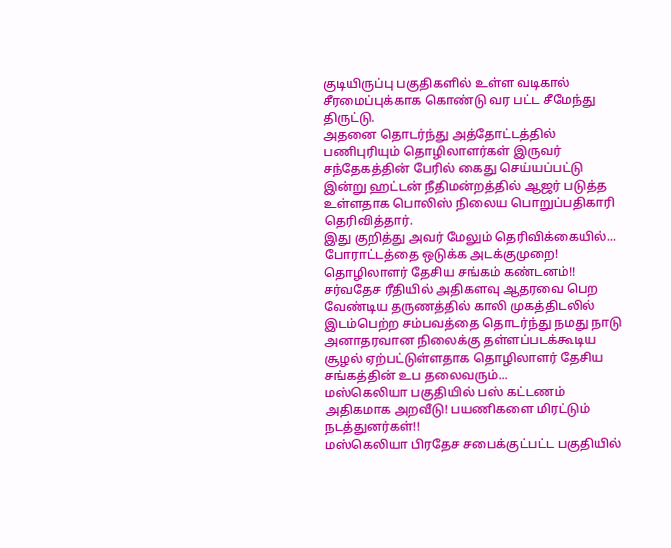குடியிருப்பு பகுதிகளில் உள்ள வடிகால் சீரமைப்புக்காக கொண்டு வர பட்ட சீமேந்து திருட்டு.
அதனை தொடர்ந்து அத்தோட்டத்தில் பணிபுரியும் தொழிலாளர்கள் இருவர் சந்தேகத்தின் பேரில் கைது செய்யப்பட்டு இன்று ஹட்டன் நீதிமன்றத்தில் ஆஜர் படுத்த உள்ளதாக பொலிஸ் நிலைய பொறுப்பதிகாரி தெரிவித்தார்.
இது குறித்து அவர் மேலும் தெரிவிக்கையில்...
போராட்டத்தை ஒடுக்க அடக்குமுறை! தொழிலாளர் தேசிய சங்கம் கண்டனம்!!
சர்வதேச ரீதியில் அதிகளவு ஆதரவை பெற வேண்டிய தருணத்தில் காலி முகத்திடலில் இடம்பெற்ற சம்பவத்தை தொடர்ந்து நமது நாடு அனாதரவான நிலைக்கு தள்ளப்படக்கூடிய சூழல் ஏற்பட்டுள்ளதாக தொழிலாளர் தேசிய சங்கத்தின் உப தலைவரும்...
மஸ்கெலியா பகுதியில் பஸ் கட்டணம் அதிகமாக அறவீடு! பயணிகளை மிரட்டும் நடத்துனர்கள்!!
மஸ்கெலியா பிரதேச சபைக்குட்பட்ட பகுதியில்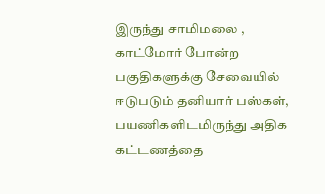இருந்து சாமிமலை , காட்மோர் போன்ற பகுதிகளுக்கு சேவையில் ஈடுபடும் தனியார் பஸ்கள், பயணிகளிடமிருந்து அதிக கட்டணத்தை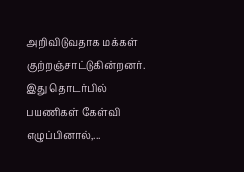அறிவிடுவதாக மக்கள் குற்றஞ்சாட்டுகின்றனர்.
இது தொடர்பில் பயணிகள் கேள்வி எழுப்பினால்,...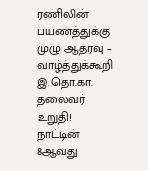ரணிலின் பயணத்துக்கு முழு ஆதரவு – வாழ்த்துக்கூறி இ.தொ.கா. தலைவர் உறுதி!
நாட்டின் 8ஆவது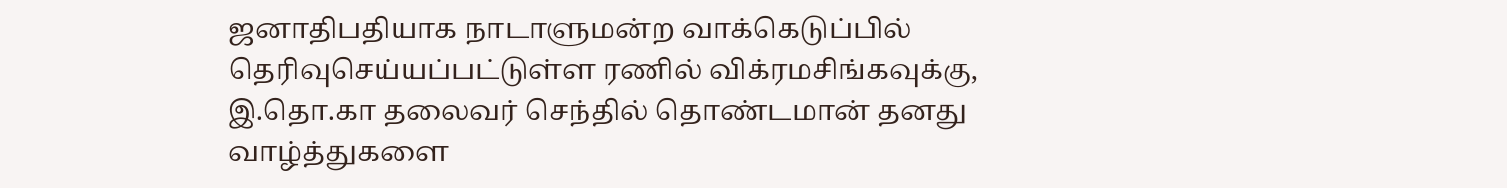ஜனாதிபதியாக நாடாளுமன்ற வாக்கெடுப்பில் தெரிவுசெய்யப்பட்டுள்ள ரணில் விக்ரமசிங்கவுக்கு, இ.தொ.கா தலைவர் செந்தில் தொண்டமான் தனது வாழ்த்துகளை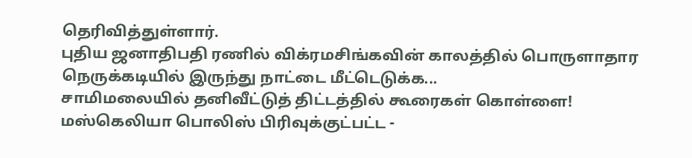தெரிவித்துள்ளார்.
புதிய ஜனாதிபதி ரணில் விக்ரமசிங்கவின் காலத்தில் பொருளாதார நெருக்கடியில் இருந்து நாட்டை மீட்டெடுக்க...
சாமிமலையில் தனிவீட்டுத் திட்டத்தில் கூரைகள் கொள்ளை!
மஸ்கெலியா பொலிஸ் பிரிவுக்குட்பட்ட -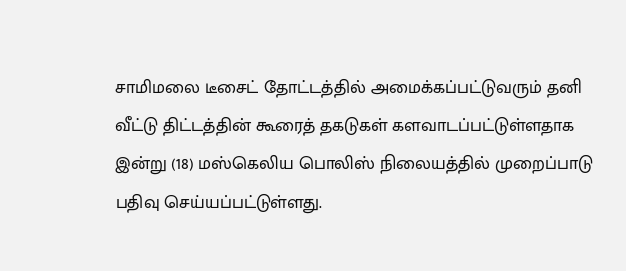சாமிமலை டீசைட் தோட்டத்தில் அமைக்கப்பட்டுவரும் தனி வீட்டு திட்டத்தின் கூரைத் தகடுகள் களவாடப்பட்டுள்ளதாக இன்று (18) மஸ்கெலிய பொலிஸ் நிலையத்தில் முறைப்பாடு பதிவு செய்யப்பட்டுள்ளது.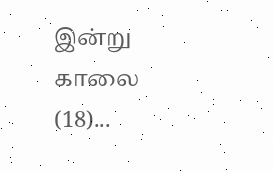இன்று காலை (18)...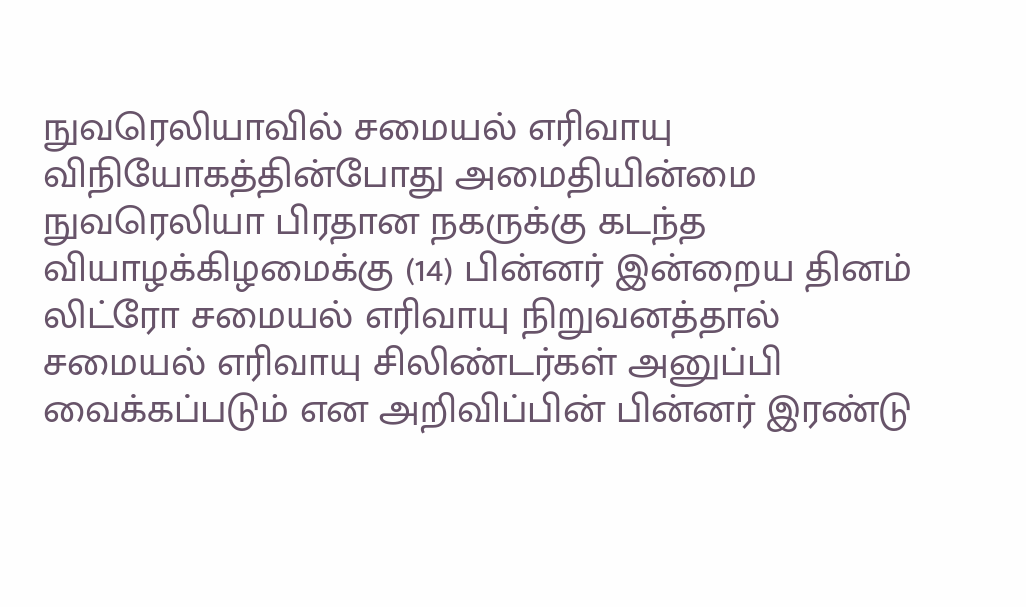நுவரெலியாவில் சமையல் எரிவாயு விநியோகத்தின்போது அமைதியின்மை
நுவரெலியா பிரதான நகருக்கு கடந்த வியாழக்கிழமைக்கு (14) பின்னர் இன்றைய தினம் லிட்ரோ சமையல் எரிவாயு நிறுவனத்தால் சமையல் எரிவாயு சிலிண்டர்கள் அனுப்பி வைக்கப்படும் என அறிவிப்பின் பின்னர் இரண்டு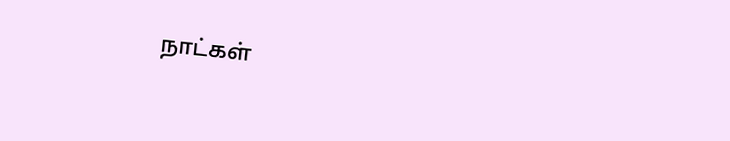நாட்கள்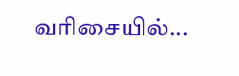வரிசையில்...